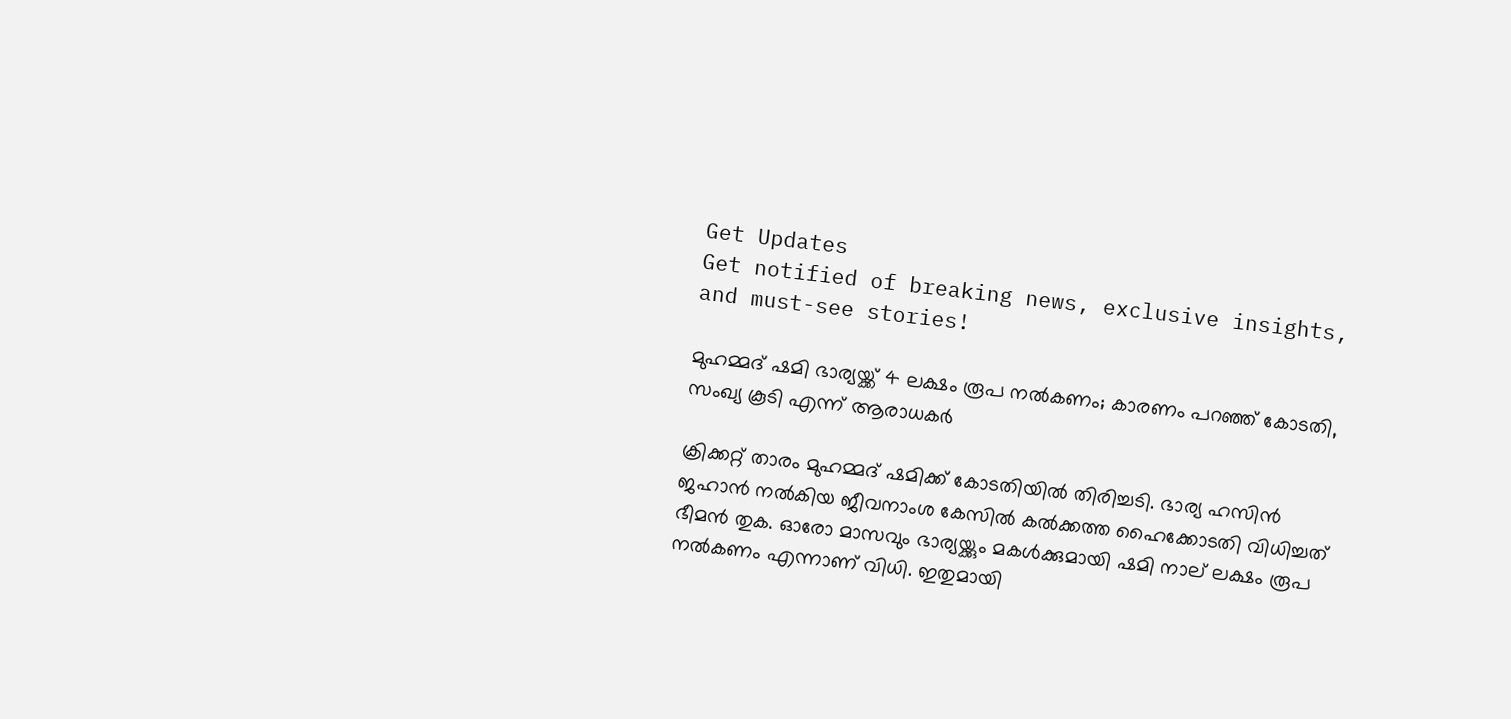Get Updates
Get notified of breaking news, exclusive insights, and must-see stories!

മുഹമ്മദ് ഷമി ഭാര്യയ്ക്ക് 4 ലക്ഷം രൂപ നല്‍കണം; കാരണം പറഞ്ഞ് കോടതി, സംഖ്യ കൂടി എന്ന് ആരാധകര്‍

ക്രിക്കറ്റ് താരം മുഹമ്മദ് ഷമിക്ക് കോടതിയില്‍ തിരിച്ചടി. ഭാര്യ ഹസിന്‍ ജഹാന്‍ നല്‍കിയ ജീവനാംശ കേസില്‍ കല്‍ക്കത്ത ഹൈക്കോടതി വിധിച്ചത് ഭീമന്‍ തുക. ഓരോ മാസവും ഭാര്യയ്ക്കും മകള്‍ക്കുമായി ഷമി നാല് ലക്ഷം രൂപ നല്‍കണം എന്നാണ് വിധി. ഇതുമായി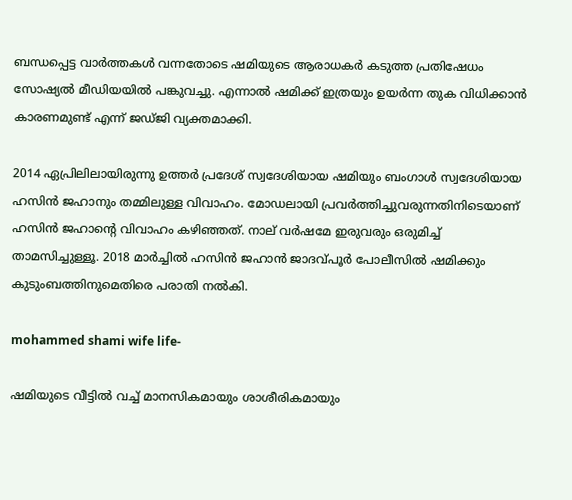ബന്ധപ്പെട്ട വാര്‍ത്തകള്‍ വന്നതോടെ ഷമിയുടെ ആരാധകര്‍ കടുത്ത പ്രതിഷേധം സോഷ്യല്‍ മീഡിയയില്‍ പങ്കുവച്ചു. എന്നാല്‍ ഷമിക്ക് ഇത്രയും ഉയര്‍ന്ന തുക വിധിക്കാന്‍ കാരണമുണ്ട് എന്ന് ജഡ്ജി വ്യക്തമാക്കി.

2014 ഏപ്രിലിലായിരുന്നു ഉത്തര്‍ പ്രദേശ് സ്വദേശിയായ ഷമിയും ബംഗാള്‍ സ്വദേശിയായ ഹസിന്‍ ജഹാനും തമ്മിലുള്ള വിവാഹം. മോഡലായി പ്രവര്‍ത്തിച്ചുവരുന്നതിനിടെയാണ് ഹസിന്‍ ജഹാന്റെ വിവാഹം കഴിഞ്ഞത്. നാല് വര്‍ഷമേ ഇരുവരും ഒരുമിച്ച് താമസിച്ചുള്ളൂ. 2018 മാര്‍ച്ചില്‍ ഹസിന്‍ ജഹാന്‍ ജാദവ്പൂര്‍ പോലീസില്‍ ഷമിക്കും കുടുംബത്തിനുമെതിരെ പരാതി നല്‍കി.

mohammed shami wife life-

ഷമിയുടെ വീട്ടില്‍ വച്ച് മാനസികമായും ശാശീരികമായും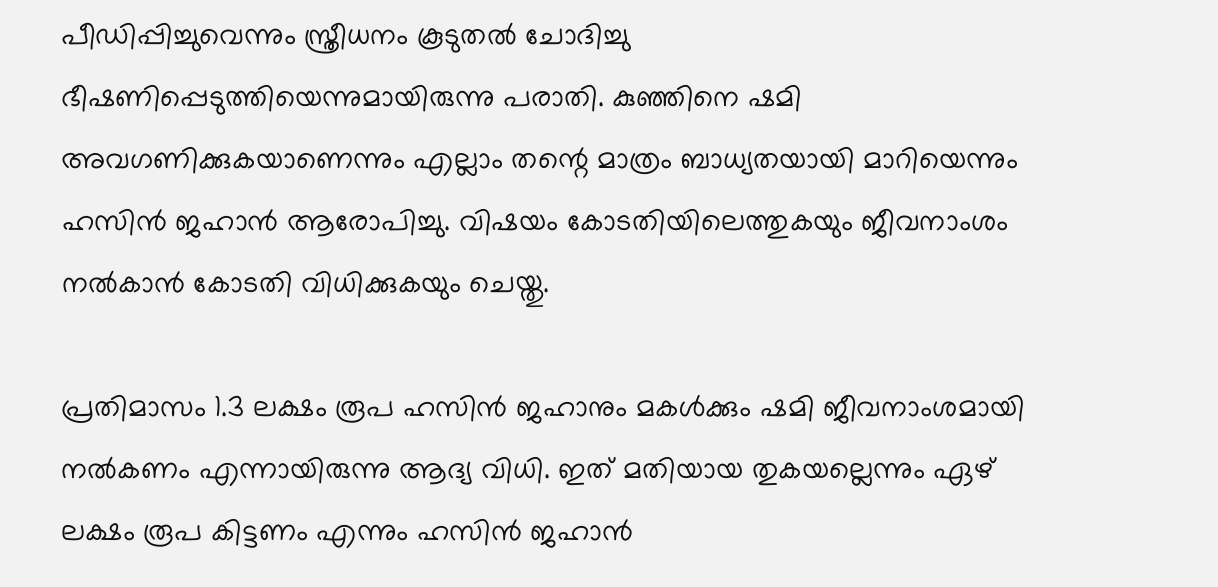പീഡിപ്പിച്ചുവെന്നും സ്ത്രീധനം കൂടുതല്‍ ചോദിച്ചു ഭീഷണിപ്പെടുത്തിയെന്നുമായിരുന്നു പരാതി. കുഞ്ഞിനെ ഷമി അവഗണിക്കുകയാണെന്നും എല്ലാം തന്റെ മാത്രം ബാധ്യതയായി മാറിയെന്നും ഹസിന്‍ ജഹാന്‍ ആരോപിച്ചു. വിഷയം കോടതിയിലെത്തുകയും ജീവനാംശം നല്‍കാന്‍ കോടതി വിധിക്കുകയും ചെയ്തു.

പ്രതിമാസം 1.3 ലക്ഷം രൂപ ഹസിന്‍ ജഹാനും മകള്‍ക്കും ഷമി ജീവനാംശമായി നല്‍കണം എന്നായിരുന്നു ആദ്യ വിധി. ഇത് മതിയായ തുകയല്ലെന്നും ഏഴ് ലക്ഷം രൂപ കിട്ടണം എന്നും ഹസിന്‍ ജഹാന്‍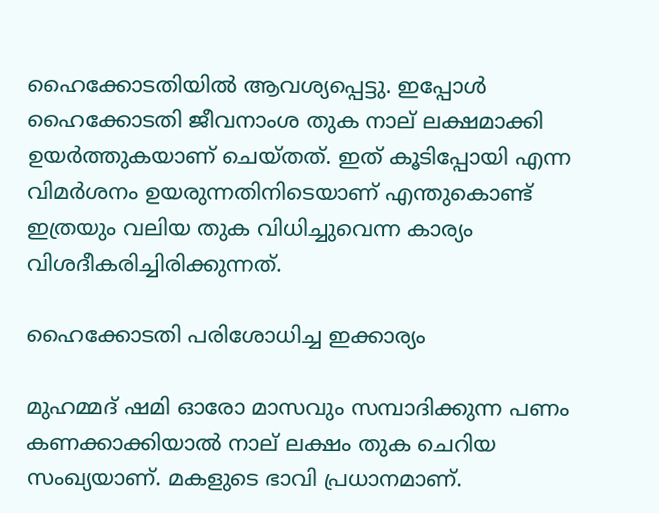ഹൈക്കോടതിയില്‍ ആവശ്യപ്പെട്ടു. ഇപ്പോള്‍ ഹൈക്കോടതി ജീവനാംശ തുക നാല് ലക്ഷമാക്കി ഉയര്‍ത്തുകയാണ് ചെയ്തത്. ഇത് കൂടിപ്പോയി എന്ന വിമര്‍ശനം ഉയരുന്നതിനിടെയാണ് എന്തുകൊണ്ട് ഇത്രയും വലിയ തുക വിധിച്ചുവെന്ന കാര്യം വിശദീകരിച്ചിരിക്കുന്നത്.

ഹൈക്കോടതി പരിശോധിച്ച ഇക്കാര്യം

മുഹമ്മദ് ഷമി ഓരോ മാസവും സമ്പാദിക്കുന്ന പണം കണക്കാക്കിയാല്‍ നാല് ലക്ഷം തുക ചെറിയ സംഖ്യയാണ്. മകളുടെ ഭാവി പ്രധാനമാണ്.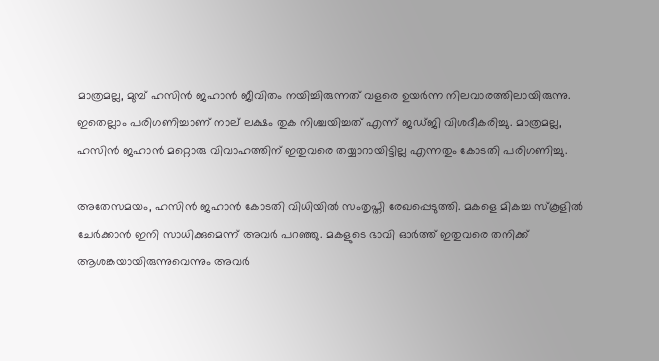മാത്രമല്ല, മുമ്പ് ഹസിന്‍ ജഹാന്‍ ജീവിതം നയിച്ചിരുന്നത് വളരെ ഉയര്‍ന്ന നിലവാരത്തിലായിരുന്നു. ഇതെല്ലാം പരിഗണിച്ചാണ് നാല് ലക്ഷം തുക നിശ്ചയിച്ചത് എന്ന് ജഡ്ജി വിശദീകരിച്ചു. മാത്രമല്ല, ഹസിന്‍ ജഹാന്‍ മറ്റൊരു വിവാഹത്തിന് ഇതുവരെ തയ്യാറായിട്ടില്ല എന്നതും കോടതി പരിഗണിച്ചു.

അതേസമയം, ഹസിന്‍ ജഹാന്‍ കോടതി വിധിയില്‍ സംതൃപ്തി രേഖപ്പെടുത്തി. മകളെ മികച്ച സ്‌കൂളില്‍ ചേര്‍ക്കാന്‍ ഇനി സാധിക്കുമെന്ന് അവര്‍ പറഞ്ഞു. മകളുടെ ഭാവി ഓര്‍ത്ത് ഇതുവരെ തനിക്ക് ആശങ്കയായിരുന്നുവെന്നും അവര്‍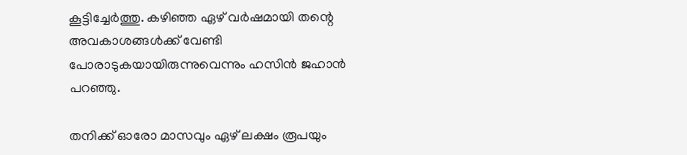കൂട്ടിച്ചേര്‍ത്തു. കഴിഞ്ഞ ഏഴ് വര്‍ഷമായി തന്റെ അവകാശങ്ങള്‍ക്ക് വേണ്ടി പോരാടുകയായിരുന്നുവെന്നും ഹസിന്‍ ജഹാന്‍ പറഞ്ഞു.

തനിക്ക് ഓരോ മാസവും ഏഴ് ലക്ഷം രൂപയും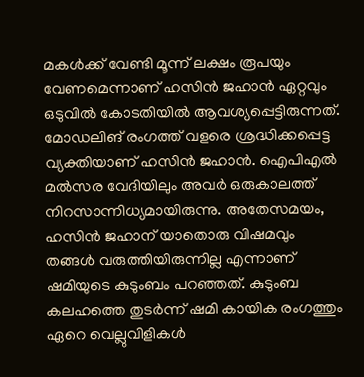മകള്‍ക്ക് വേണ്ടി മൂന്ന് ലക്ഷം രൂപയും വേണമെന്നാണ് ഹസിന്‍ ജഹാന്‍ ഏറ്റവും ഒടുവില്‍ കോടതിയില്‍ ആവശ്യപ്പെട്ടിരുന്നത്. മോഡലിങ് രംഗത്ത് വളരെ ശ്രദ്ധിക്കപ്പെട്ട വ്യക്തിയാണ് ഹസിന്‍ ജഹാന്‍. ഐപിഎല്‍ മല്‍സര വേദിയിലും അവര്‍ ഒരുകാലത്ത് നിറസാന്നിധ്യമായിരുന്നു. അതേസമയം, ഹസിന്‍ ജഹാന് യാതൊരു വിഷമവും തങ്ങള്‍ വരുത്തിയിരുന്നില്ല എന്നാണ് ഷമിയുടെ കുടുംബം പറഞ്ഞത്. കുടുംബ കലഹത്തെ തുടര്‍ന്ന് ഷമി കായിക രംഗത്തും ഏറെ വെല്ലുവിളികള്‍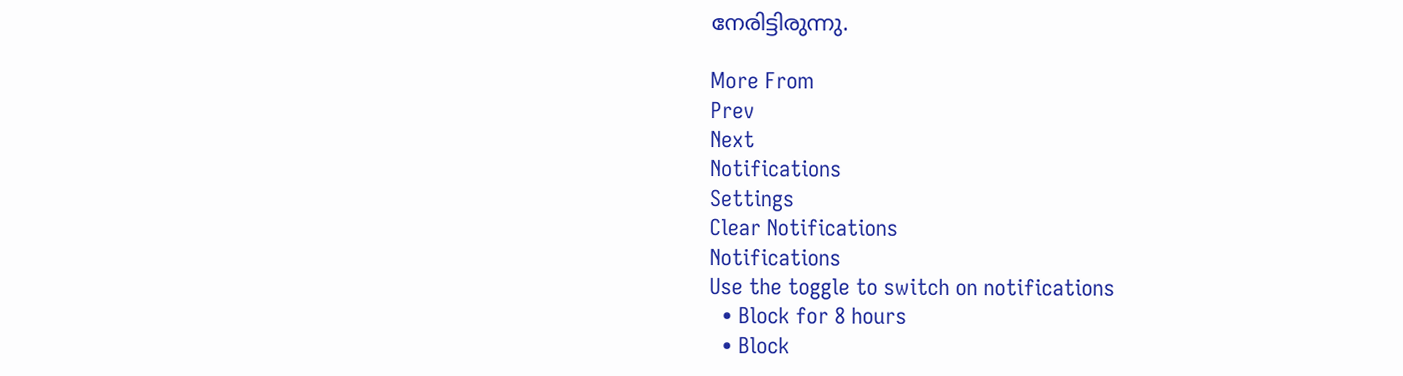നേരിട്ടിരുന്നു.

More From
Prev
Next
Notifications
Settings
Clear Notifications
Notifications
Use the toggle to switch on notifications
  • Block for 8 hours
  • Block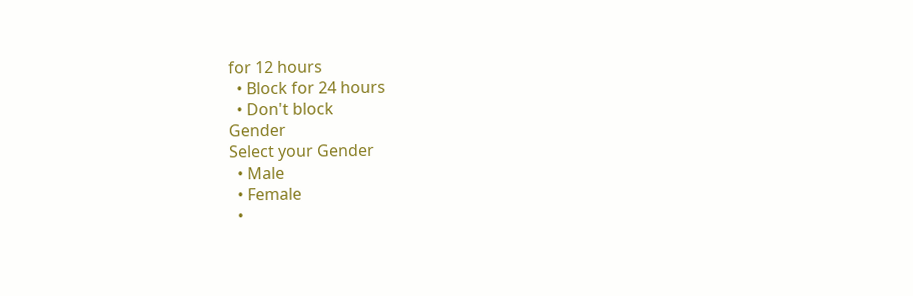for 12 hours
  • Block for 24 hours
  • Don't block
Gender
Select your Gender
  • Male
  • Female
  •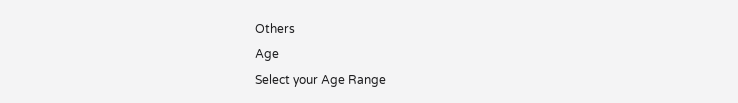Others
Age
Select your Age Range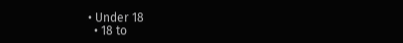• Under 18
  • 18 to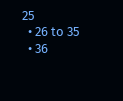25
  • 26 to 35
  • 36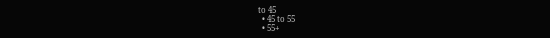to 45
  • 45 to 55
  • 55+